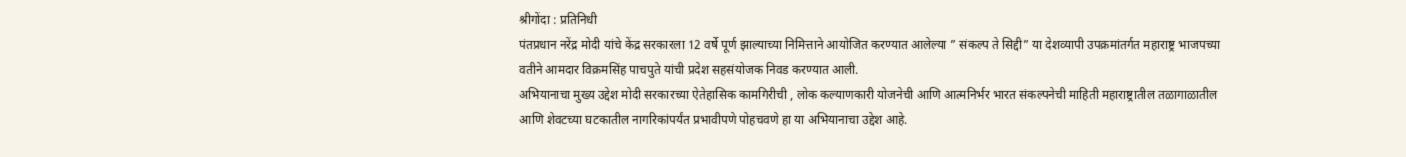श्रीगोंदा : प्रतिनिधी
पंतप्रधान नरेंद्र मोदी यांचे केंद्र सरकारला 12 वर्षे पूर्ण झाल्याच्या निमित्ताने आयोजित करण्यात आलेल्या ” संकल्प ते सिद्दी” या देशव्यापी उपक्रमांतर्गत महाराष्ट्र भाजपच्या वतीने आमदार विक्रमसिंह पाचपुते यांची प्रदेश सहसंयोजक निवड करण्यात आली.
अभियानाचा मुख्य उद्देश मोदी सरकारच्या ऐतेहासिक कामगिरीची , लोक कल्याणकारी योजनेची आणि आत्मनिर्भर भारत संकल्पनेची माहिती महाराष्ट्रातील तळागाळातील आणि शेवटच्या घटकातील नागरिकांपर्यंत प्रभावीपणे पोहचवणे हा या अभियानाचा उद्देश आहे.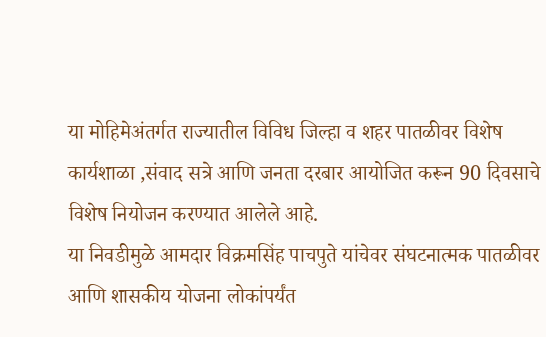या मोहिमेअंतर्गत राज्यातील विविध जिल्हा व शहर पातळीवर विशेष कार्यशाळा ,संवाद सत्रे आणि जनता दरबार आयोजित करून 90 दिवसाचे विशेष नियोजन करण्यात आलेले आहे.
या निवडीमुळे आमदार विक्रमसिंह पाचपुते यांचेवर संघटनात्मक पातळीवर आणि शासकीय योजना लोकांपर्यंत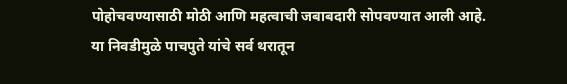पोहोचवण्यासाठी मोठी आणि महत्वाची जबाबदारी सोपवण्यात आली आहे.
या निवडीमुळे पाचपुते यांचे सर्व थरातून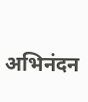अभिनंदन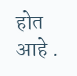होत आहे .